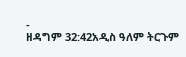-
ዘዳግም 32:42አዲስ ዓለም ትርጉም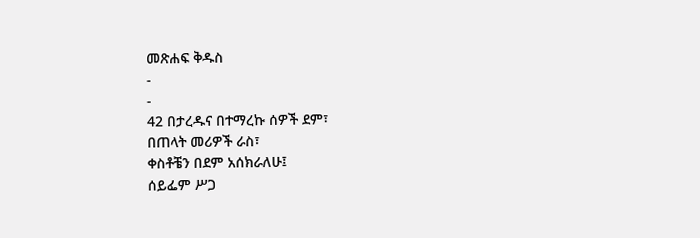መጽሐፍ ቅዱስ
-
-
42 በታረዱና በተማረኩ ሰዎች ደም፣
በጠላት መሪዎች ራስ፣
ቀስቶቼን በደም አሰክራለሁ፤
ሰይፌም ሥጋ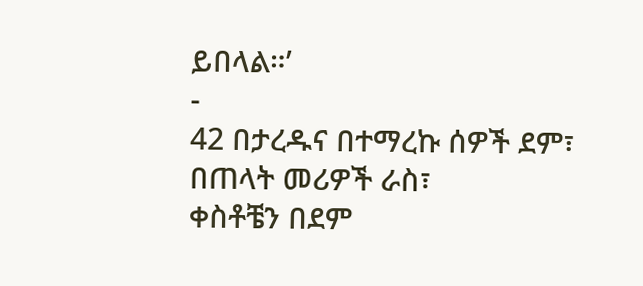ይበላል።’
-
42 በታረዱና በተማረኩ ሰዎች ደም፣
በጠላት መሪዎች ራስ፣
ቀስቶቼን በደም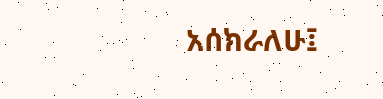አሰክራለሁ፤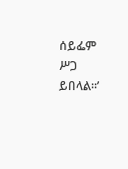ሰይፌም ሥጋ ይበላል።’